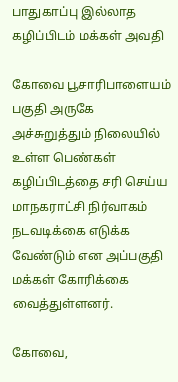பாதுகாப்பு இல்லாத கழிப்பிடம் மக்கள் அவதி

கோவை பூசாரிபாளையம் பகுதி அருகே அச்சுறுத்தும் நிலையில் உள்ள பெண்கள் கழிப்பிடத்தை சரி செய்ய மாநகராட்சி நிர்வாகம் நடவடிக்கை எடுக்க வேண்டும் என அப்பகுதி மக்கள் கோரிக்கை வைத்துள்ளனர்.

கோவை,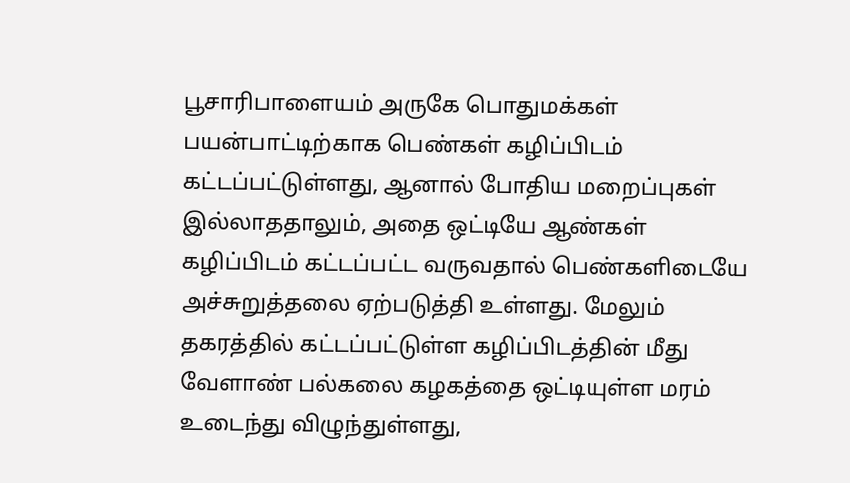பூசாரிபாளையம் அருகே பொதுமக்கள் பயன்பாட்டிற்காக பெண்கள் கழிப்பிடம் கட்டப்பட்டுள்ளது, ஆனால் போதிய மறைப்புகள் இல்லாததாலும், அதை ஒட்டியே ஆண்கள் கழிப்பிடம் கட்டப்பட்ட வருவதால் பெண்களிடையே அச்சுறுத்தலை ஏற்படுத்தி உள்ளது. மேலும் தகரத்தில் கட்டப்பட்டுள்ள கழிப்பிடத்தின் மீது வேளாண் பல்கலை கழகத்தை ஒட்டியுள்ள மரம் உடைந்து விழுந்துள்ளது,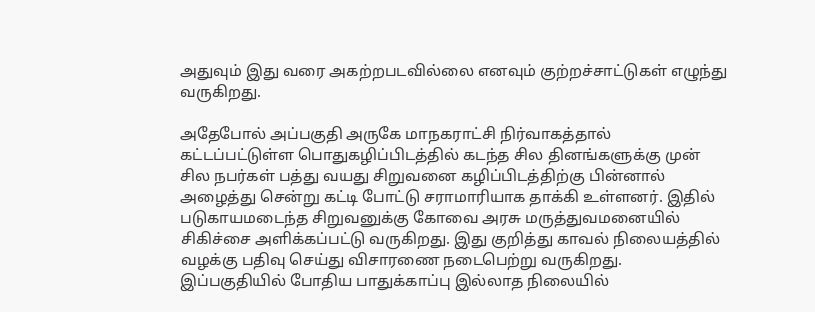அதுவும் இது வரை அகற்றபடவில்லை எனவும் குற்றச்சாட்டுகள் எழுந்து வருகிறது.

அதேபோல் அப்பகுதி அருகே மாநகராட்சி நிர்வாகத்தால் கட்டப்பட்டுள்ள பொதுகழிப்பிடத்தில் கடந்த சில தினங்களுக்கு முன் சில நபர்கள் பத்து வயது சிறுவனை கழிப்பிடத்திற்கு பின்னால் அழைத்து சென்று கட்டி போட்டு சராமாரியாக தாக்கி உள்ளனர். இதில் படுகாயமடைந்த சிறுவனுக்கு கோவை அரசு மருத்துவமனையில் சிகிச்சை அளிக்கப்பட்டு வருகிறது. இது குறித்து காவல் நிலையத்தில் வழக்கு பதிவு செய்து விசாரணை நடைபெற்று வருகிறது. இப்பகுதியில் போதிய பாதுக்காப்பு இல்லாத நிலையில்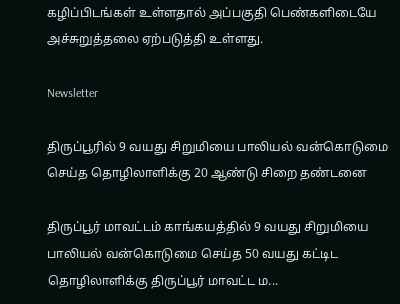கழிப்பிடங்கள் உள்ளதால் அப்பகுதி பெண்களிடையே அச்சுறுத்தலை ஏற்படுத்தி உள்ளது.

Newsletter

திருப்பூரில் 9 வயது சிறுமியை பாலியல் வன்கொடுமை செய்த தொழிலாளிக்கு 20 ஆண்டு சிறை தண்டனை

திருப்பூர் மாவட்டம் காங்கயத்தில் 9 வயது சிறுமியை பாலியல் வன்கொடுமை செய்த 50 வயது கட்டிட தொழிலாளிக்கு திருப்பூர் மாவட்ட ம...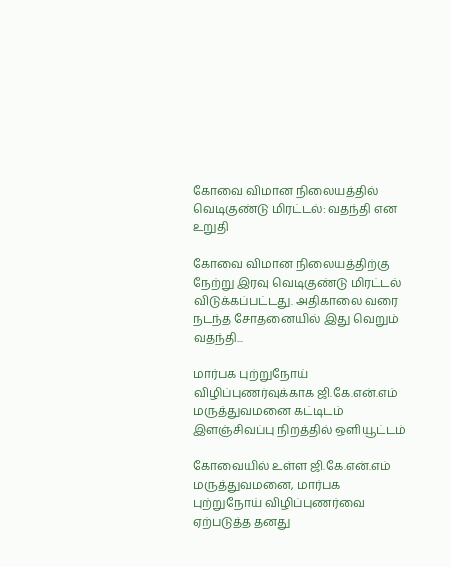கோவை விமான நிலையத்தில் வெடிகுண்டு மிரட்டல்: வதந்தி என உறுதி

கோவை விமான நிலையத்திற்கு நேற்று இரவு வெடிகுண்டு மிரட்டல் விடுக்கப்பட்டது. அதிகாலை வரை நடந்த சோதனையில் இது வெறும் வதந்தி...

மார்பக புற்றுநோய் விழிப்புணர்வுக்காக ஜி.கே.என்.எம் மருத்துவமனை கட்டிடம் இளஞ்சிவப்பு நிறத்தில் ஒளியூட்டம்

கோவையில் உள்ள ஜி.கே.என்.எம் மருத்துவமனை, மார்பக புற்றுநோய் விழிப்புணர்வை ஏற்படுத்த தனது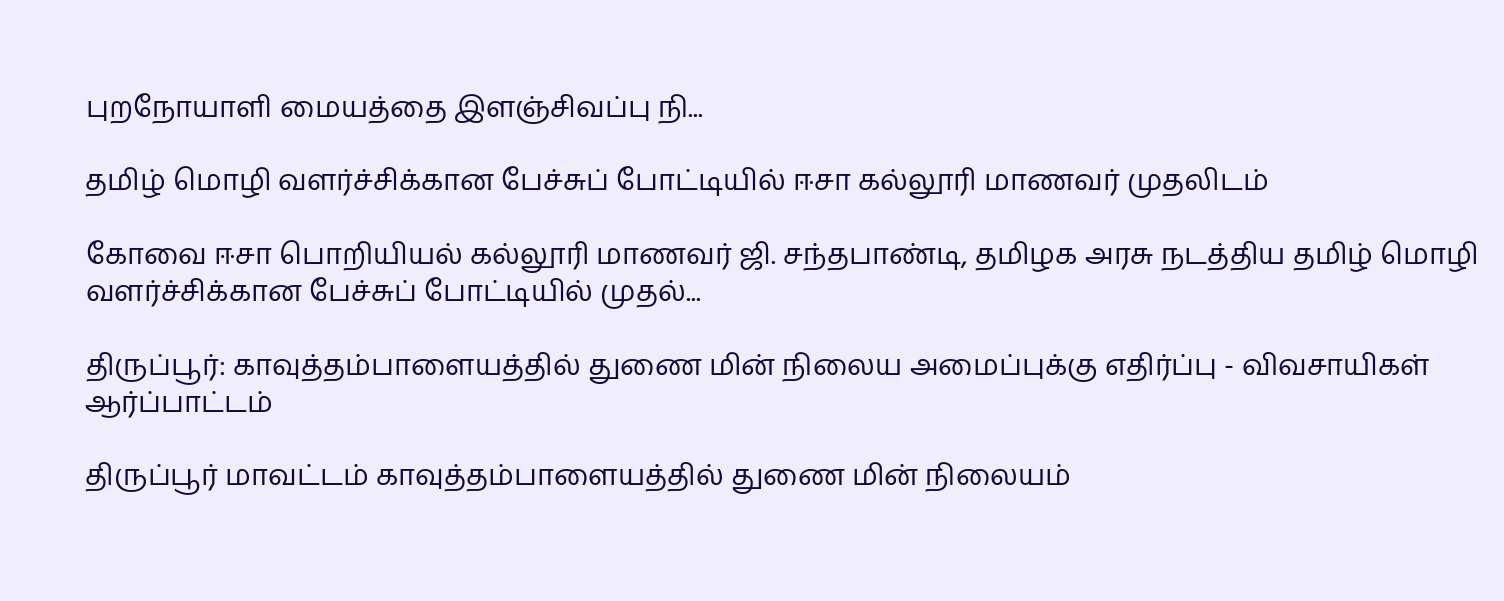புறநோயாளி மையத்தை இளஞ்சிவப்பு நி...

தமிழ் மொழி வளர்ச்சிக்கான பேச்சுப் போட்டியில் ஈசா கல்லூரி மாணவர் முதலிடம்

கோவை ஈசா பொறியியல் கல்லூரி மாணவர் ஜி. சந்தபாண்டி, தமிழக அரசு நடத்திய தமிழ் மொழி வளர்ச்சிக்கான பேச்சுப் போட்டியில் முதல்...

திருப்பூர்: காவுத்தம்பாளையத்தில் துணை மின் நிலைய அமைப்புக்கு எதிர்ப்பு - விவசாயிகள் ஆர்ப்பாட்டம்

திருப்பூர் மாவட்டம் காவுத்தம்பாளையத்தில் துணை மின் நிலையம்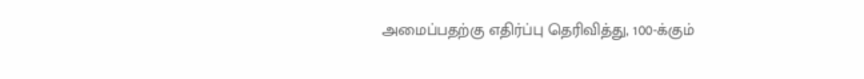அமைப்பதற்கு எதிர்ப்பு தெரிவித்து, 100-க்கும்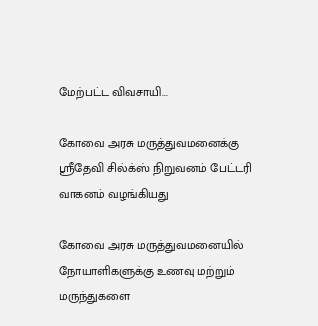மேற்பட்ட விவசாயி...

கோவை அரசு மருத்துவமனைக்கு ஸ்ரீதேவி சில்க்ஸ் நிறுவனம் பேட்டரி வாகனம் வழங்கியது

கோவை அரசு மருத்துவமனையில் நோயாளிகளுக்கு உணவு மற்றும் மருந்துகளை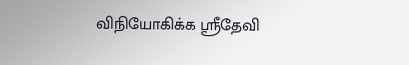விநியோகிக்க ஸ்ரீதேவி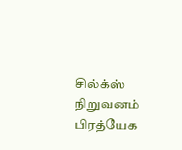சில்க்ஸ் நிறுவனம் பிரத்யேக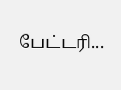பேட்டரி...